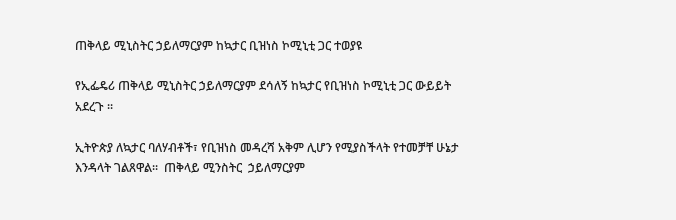ጠቅላይ ሚኒስትር ኃይለማርያም ከኳታር ቢዝነስ ኮሚኒቲ ጋር ተወያዩ

የኢፌዴሪ ጠቅላይ ሚኒስትር ኃይለማርያም ደሳለኝ ከኳታር የቢዝነስ ኮሚኒቲ ጋር ውይይት አደረጉ ፡፡

ኢትዮጵያ ለኳታር ባለሃብቶች፣ የቢዝነስ መዳረሻ አቅም ሊሆን የሚያስችላት የተመቻቸ ሁኔታ እንዳላት ገልጸዋል፡፡  ጠቅላይ ሚንስትር  ኃይለማርያም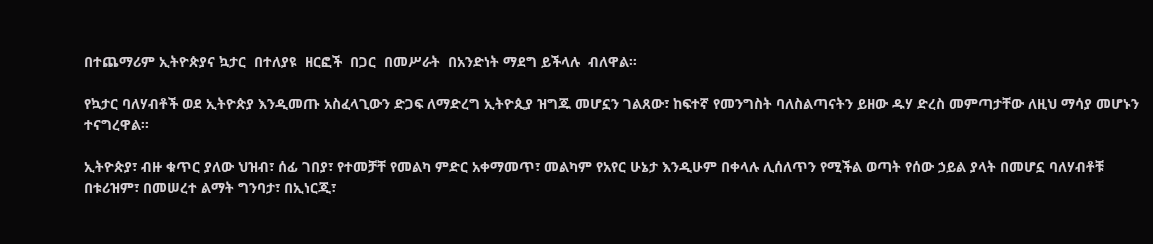በተጨማሪም ኢትዮጵያና ኳታር  በተለያዩ  ዘርፎች  በጋር  በመሥራት  በአንድነት ማደግ ይችላሉ  ብለዋል፡፡

የኳታር ባለሃብቶች ወደ ኢትዮጵያ እንዲመጡ አስፈላጊውን ድጋፍ ለማድረግ ኢትዮጲያ ዝግጁ መሆኗን ገልጸው፣ ከፍተኛ የመንግስት ባለስልጣናትን ይዘው ዱሃ ድረስ መምጣታቸው ለዚህ ማሳያ መሆኑን ተናግረዋል፡፡

ኢትዮጵያ፣ ብዙ ቁጥር ያለው ህዝብ፣ ሰፊ ገበያ፣ የተመቻቸ የመልካ ምድር አቀማመጥ፣ መልካም የአየር ሁኔታ እንዲሁም በቀላሉ ሊሰለጥን የሚችል ወጣት የሰው ኃይል ያላት በመሆኗ ባለሃብቶቹ በቱሪዝም፣ በመሠረተ ልማት ግንባታ፣ በኢነርጂ፣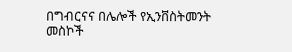በግብርናና በሌሎች የኢንቨስትመንት መስኮች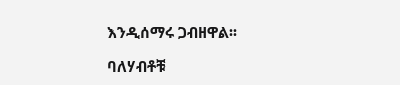እንዲሰማሩ ጋብዘዋል፡፡

ባለሃብቶቹ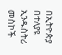በኢትዮጵያ በተለያዩ ኢንዱስትሪ መስኮች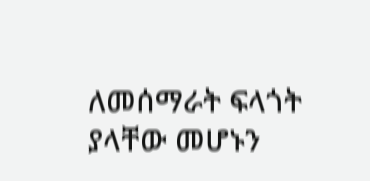ለመሰማራት ፍላጎት ያላቸው መሆኑን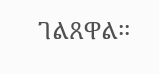ገልጸዋል፡፡